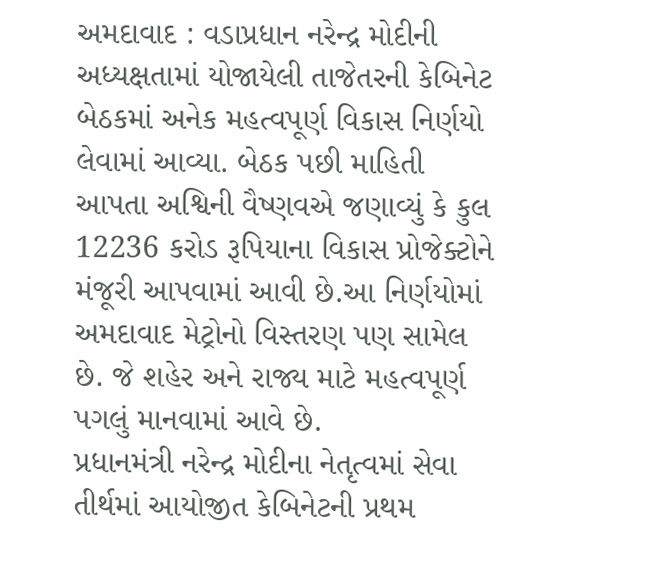અમદાવાદ : વડાપ્રધાન નરેન્દ્ર મોદીની અધ્યક્ષતામાં યોજાયેલી તાજેતરની કેબિનેટ બેઠકમાં અનેક મહત્વપૂર્ણ વિકાસ નિર્ણયો લેવામાં આવ્યા. બેઠક પછી માહિતી આપતા અશ્વિની વૈષ્ણવએ જણાવ્યું કે કુલ 12236 કરોડ રૂપિયાના વિકાસ પ્રોજેક્ટોને મંજૂરી આપવામાં આવી છે.આ નિર્ણયોમાં અમદાવાદ મેટ્રોનો વિસ્તરણ પણ સામેલ છે. જે શહેર અને રાજ્ય માટે મહત્વપૂર્ણ પગલું માનવામાં આવે છે.
પ્રધાનમંત્રી નરેન્દ્ર મોદીના નેતૃત્વમાં સેવા તીર્થમાં આયોજીત કેબિનેટની પ્રથમ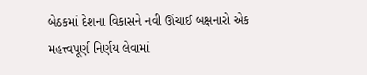બેઠકમાં દેશના વિકાસને નવી ઊંચાઈ બક્ષનારો એક મહત્ત્વપૂર્ણ નિર્ણય લેવામાં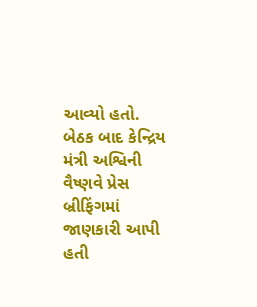આવ્યો હતો. બેઠક બાદ કેન્દ્રિય મંત્રી અશ્વિની વૈષ્ણવે પ્રેસ બ્રીફિંગમાં જાણકારી આપી હતી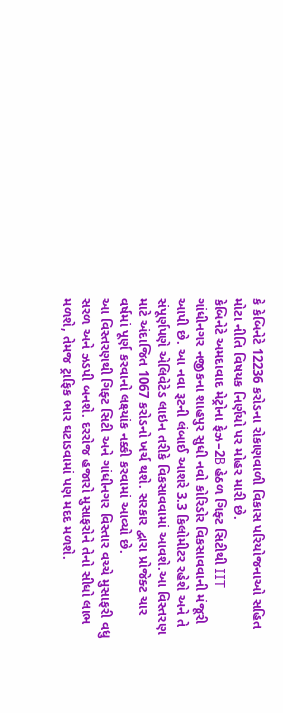કે કેબિનેટે 12236 કરોડના રોકાણવાળી વિકાસ પરિયોજનાઓ સહિત મોટા નીતિ વિષયક નિર્ણયો પર મોહર મારી છે.
કેબિનેટે અમદાવાદ મેટ્રોના ફેઝ–2B હેઠળ ગિફ્ટ સિટીથી IIT ગાંધીનગર નજીકના શાહપુર સુધી નવો કોરિડોર વિકસાવવાની મંજૂરી આપી છે. આ નવા રૂટની લંબાઈ આશરે 3.3 કિલોમીટર રહેશે અને તે સંપૂર્ણપણે એલિવેટેડ લાઇન તરીકે વિકસાવવામાં આવશે.આ વિસ્તરણ માટે અંદાજિત 1067 કરોડનો ખર્ચ થશે. સરકાર દ્વારા પ્રોજેક્ટ ચાર વર્ષમાં પૂર્ણ કરવાનો લક્ષ્યાંક નક્કી કરવામાં આવ્યો છે.
આ વિસ્તરણથી ગિફ્ટ સિટી અને ગાંધીનગર વિસ્તાર વચ્ચે મુસાફરી વધુ સરળ અને ઝડપી બનશે. દરરોજ હજારો મુસાફરોને તેનો સીધો લાભ મળશે, તેમજ ટ્રાફિક ભાર ઘટાડવામાં પણ મદદ મળશે.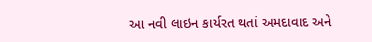આ નવી લાઇન કાર્યરત થતાં અમદાવાદ અને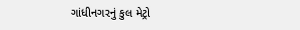ગાંધીનગરનું કુલ મેટ્રો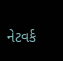નેટવર્ક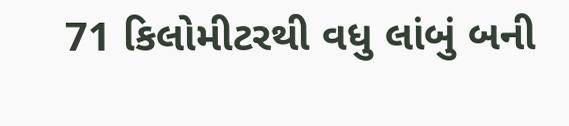71 કિલોમીટરથી વધુ લાંબું બની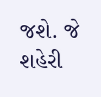જશે. જે શહેરી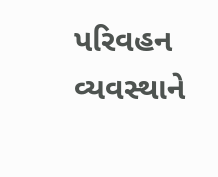પરિવહન વ્યવસ્થાને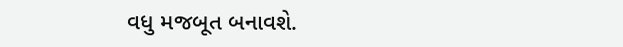વધુ મજબૂત બનાવશે.